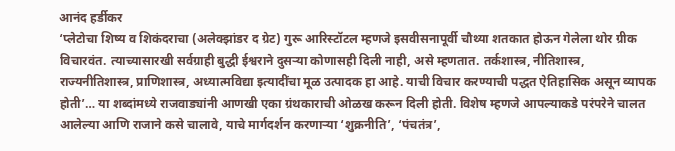आनंद हर्डीकर
‘प्लेटोचा शिष्य व शिकंदराचा (अलेक्झांडर द ग्रेट) गुरू आरिस्टॉटल म्हणजे इसवीसनापूर्वी चौथ्या शतकात होऊन गेलेला थोर ग्रीक विचारवंत. त्याच्यासारखी सर्वग्राही बुद्धी ईश्वराने दुसर्‍या कोणासही दिली नाही, असे म्हणतात. तर्कशास्त्र, नीतिशास्त्र, राज्यनीतिशास्त्र, प्राणिशास्त्र, अध्यात्मविद्या इत्यादींचा मूळ उत्पादक हा आहे. याची विचार करण्याची पद्धत ऐतिहासिक असून व्यापक होती’… या शब्दांमध्ये राजवाड्यांनी आणखी एका ग्रंथकाराची ओळख करून दिली होती. विशेष म्हणजे आपल्याकडे परंपरेने चालत आलेल्या आणि राजाने कसे चालावे, याचे मार्गदर्शन करणार्‍या ‘शुक्रनीति’, ‘पंचतंत्र’,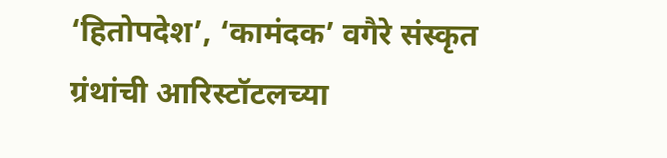‘हितोपदेश’, ‘कामंदक’ वगैरे संस्कृत ग्रंथांची आरिस्टॉटलच्या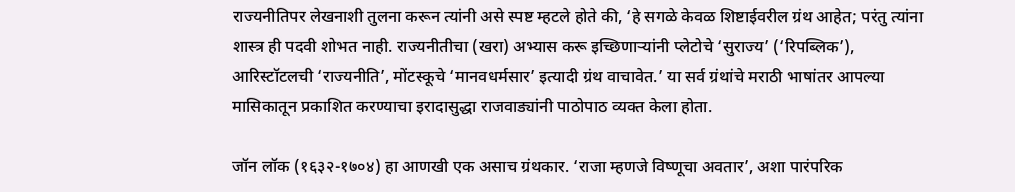राज्यनीतिपर लेखनाशी तुलना करून त्यांनी असे स्पष्ट म्हटले होते की, ‘हे सगळे केवळ शिष्टाईवरील ग्रंथ आहेत; परंतु त्यांना शास्त्र ही पदवी शोभत नाही. राज्यनीतीचा (खरा) अभ्यास करू इच्छिणार्‍यांनी प्लेटोचे ‘सुराज्य’ (‘रिपब्लिक’), आरिस्टॉटलची ‘राज्यनीति’, मोंटस्कूचे ‘मानवधर्मसार’ इत्यादी ग्रंथ वाचावेत.’ या सर्व ग्रंथांचे मराठी भाषांतर आपल्या मासिकातून प्रकाशित करण्याचा इरादासुद्धा राजवाड्यांनी पाठोपाठ व्यक्त केला होता.

जॉन लॉक (१६३२-१७०४) हा आणखी एक असाच ग्रंथकार. ‘राजा म्हणजे विष्णूचा अवतार’, अशा पारंपरिक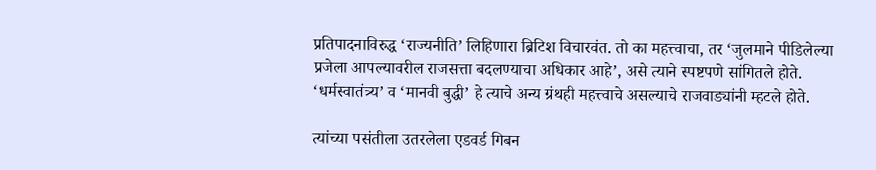प्रतिपादनाविरुद्ध ‘राज्यनीति’ लिहिणारा ब्रिटिश विचारवंत. तो का महत्त्वाचा, तर ‘जुलमाने पीडिलेल्या प्रजेला आपल्यावरील राजसत्ता बदलण्याचा अधिकार आहे’, असे त्याने स्पष्टपणे सांगितले होते. ‘धर्मस्वातंत्र्य’ व ‘मानवी बुद्धी’ हे त्याचे अन्य ग्रंथही महत्त्वाचे असल्याचे राजवाड्यांनी म्हटले होते.

त्यांच्या पसंतीला उतरलेला एडवर्ड गिबन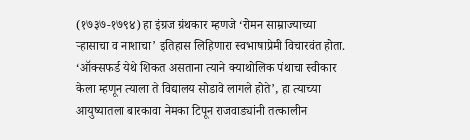(१७३७-१७९४) हा इंग्रज ग्रंथकार म्हणजे ‘रोमन साम्राज्याच्या र्‍हासाचा व नाशाचा’ इतिहास लिहिणारा स्वभाषाप्रेमी विचारवंत होता. ‘ऑक्सफर्ड येथे शिकत असताना त्याने क्याथोलिक पंथाचा स्वीकार केला म्हणून त्याला ते विद्यालय सोडावे लागले होते’, हा त्याच्या आयुष्यातला बारकावा नेमका टिपून राजवाड्यांनी तत्कालीन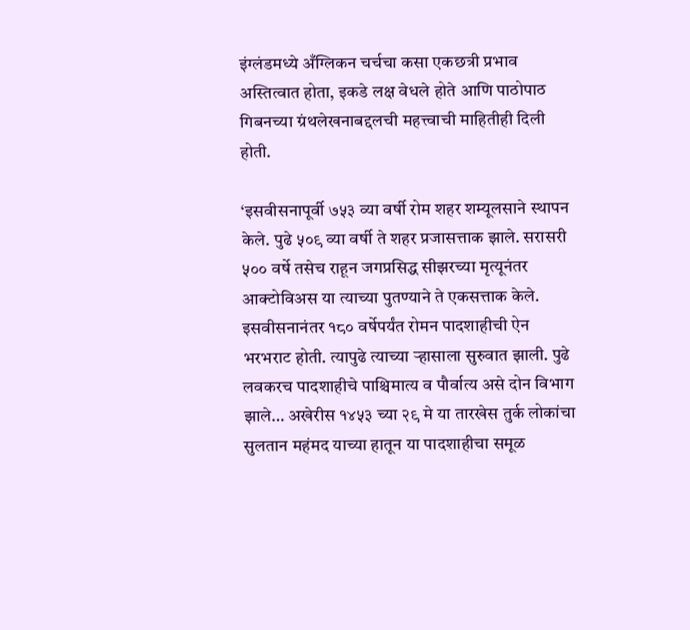इंग्लंडमध्ये अँग्लिकन चर्चचा कसा एकछत्री प्रभाव अस्तित्वात होता, इकडे लक्ष वेधले होते आणि पाठोपाठ गिबनच्या ग्रंथलेखनाबद्दलची महत्त्वाची माहितीही दिली होती.

‘इसवीसनापूर्वी ७५३ व्या वर्षी रोम शहर शम्यूलसाने स्थापन केले. पुढे ५०९ व्या वर्षी ते शहर प्रजासत्ताक झाले. सरासरी  ५०० वर्षे तसेच राहून जगप्रसिद्ध सीझरच्या मृत्यूनंतर आक्टोविअस या त्याच्या पुतण्याने ते एकसत्ताक केले. इसवीसनानंतर १८० वर्षेपर्यंत रोमन पादशाहीची ऐन भरभराट होती. त्यापुढे त्याच्या र्‍हासाला सुरुवात झाली. पुढे लवकरच पादशाहीचे पाश्चिमात्य व पौर्वात्य असे दोन विभाग झाले… अखेरीस १४५३ च्या २९ मे या तारखेस तुर्क लोकांचा सुलतान महंमद याच्या हातून या पादशाहीचा समूळ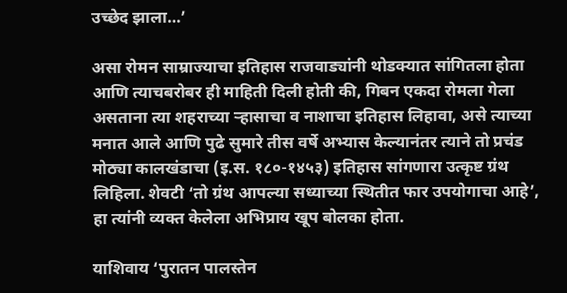उच्छेद झाला…’

असा रोमन साम्राज्याचा इतिहास राजवाड्यांनी थोडक्यात सांगितला होता आणि त्याचबरोबर ही माहिती दिली होती की, गिबन एकदा रोमला गेला असताना त्या शहराच्या र्‍हासाचा व नाशाचा इतिहास लिहावा, असे त्याच्या मनात आले आणि पुढे सुमारे तीस वर्षे अभ्यास केल्यानंतर त्याने तो प्रचंड मोठ्या कालखंडाचा (इ.स. १८०-१४५३) इतिहास सांगणारा उत्कृष्ट ग्रंथ लिहिला. शेवटी ‘तो ग्रंथ आपल्या सध्याच्या स्थितीत फार उपयोगाचा आहे’, हा त्यांनी व्यक्त केलेला अभिप्राय खूप बोलका होता.

याशिवाय ‘पुरातन पालस्तेन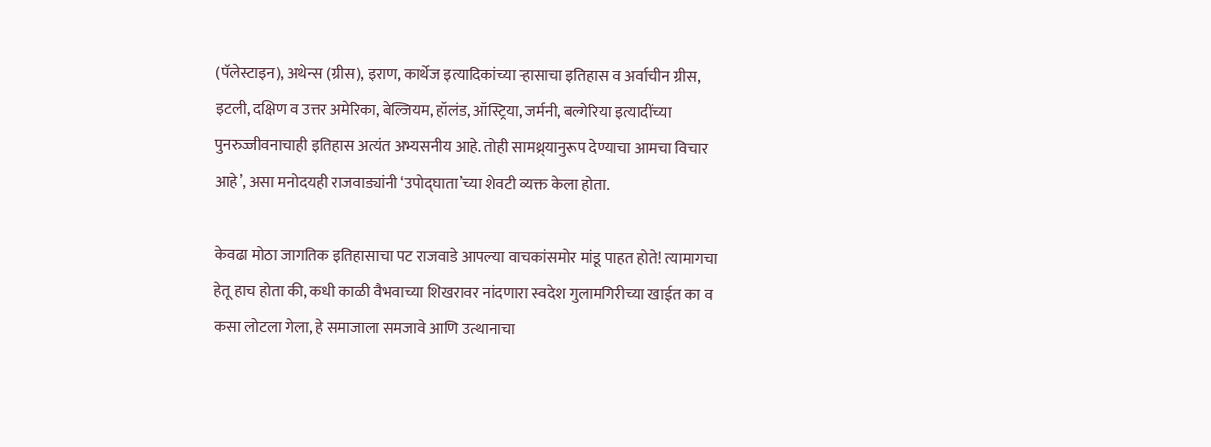(पॅलेस्टाइन), अथेन्स (ग्रीस), इराण, कार्थेज इत्यादिकांच्या र्‍हासाचा इतिहास व अर्वाचीन ग्रीस, इटली, दक्षिण व उत्तर अमेरिका, बेल्जियम, हॉलंड, ऑस्ट्रिया, जर्मनी, बल्गेरिया इत्यादींच्या पुनरुज्जीवनाचाही इतिहास अत्यंत अभ्यसनीय आहे. तोही सामथ्र्यानुरूप देण्याचा आमचा विचार आहे’, असा मनोदयही राजवाड्यांनी ‘उपोद्घाता’च्या शेवटी व्यक्त केला होता.

केवढा मोठा जागतिक इतिहासाचा पट राजवाडे आपल्या वाचकांसमोर मांडू पाहत होते! त्यामागचा हेतू हाच होता की, कधी काळी वैभवाच्या शिखरावर नांदणारा स्वदेश गुलामगिरीच्या खाईत का व कसा लोटला गेला, हे समाजाला समजावे आणि उत्थानाचा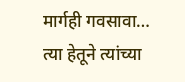मार्गही गवसावा… त्या हेतूने त्यांच्या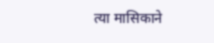त्या मासिकाने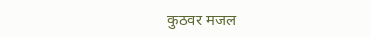कुठवर मजल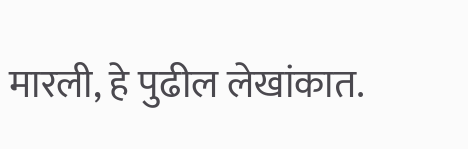मारली, हे पुढील लेखांकात.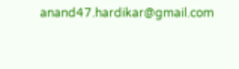anand47.hardikar@gmail.com